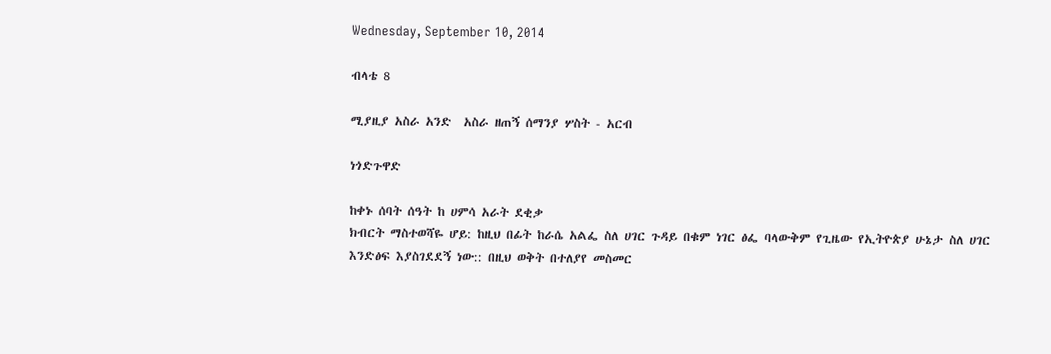Wednesday, September 10, 2014

ብላቴ 8

ሚያዚያ አስራ አንድ  አስራ ዘጠኝ ሰማንያ ሦስት - አርብ

ነጎድጉዋድ

ከቀኑ ሰባት ሰዓት ከ ሀምሳ አራት ደቂቃ
ክብርት ማስተወሻዬ ሆይ: ከዚህ በፊት ከራሴ አልፌ ስለ ሀገር ጉዳይ በቁም ነገር ፅፌ ባላውቅም የጊዜው የኢትዮጵያ ሁኔታ ስለ ሀገር እንድፅፍ እያስገደደኝ ነው:: በዚህ ወቅት በተለያየ መስመር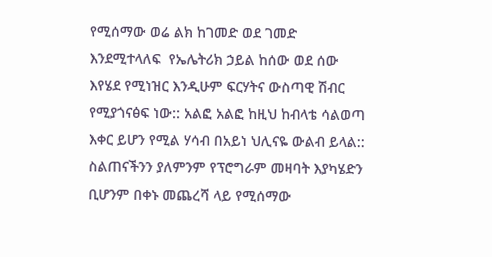የሚሰማው ወሬ ልክ ከገመድ ወደ ገመድ እንደሚተላለፍ  የኤሌትሪክ ኃይል ከሰው ወደ ሰው እየሄደ የሚነዝር እንዲሁም ፍርሃትና ውስጣዊ ሽብር የሚያጎናፅፍ ነው:: አልፎ አልፎ ከዚህ ከብላቴ ሳልወጣ እቀር ይሆን የሚል ሃሳብ በአይነ ህሊናዬ ውልብ ይላል:: ስልጠናችንን ያለምንም የፕሮግራም መዛባት እያካሄድን ቢሆንም በቀኑ መጨረሻ ላይ የሚሰማው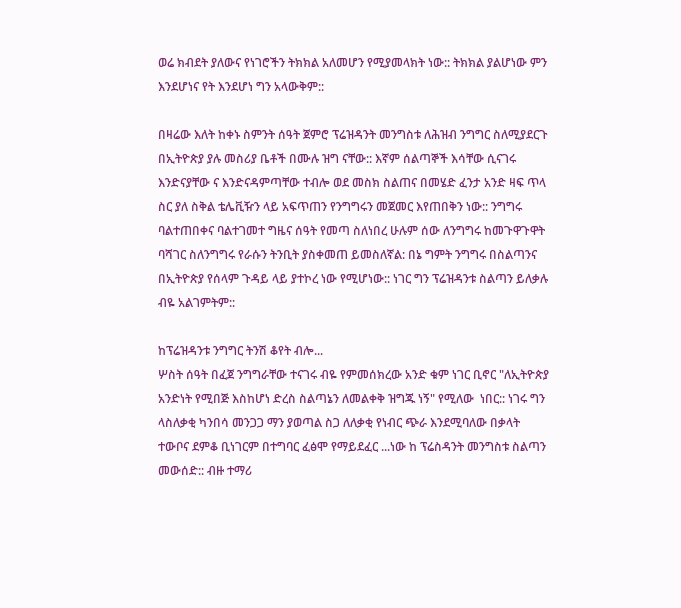ወሬ ክብደት ያለውና የነገሮችን ትክክል አለመሆን የሚያመላክት ነው:: ትክክል ያልሆነው ምን እንደሆነና የት እንደሆነ ግን አላውቅም::

በዛሬው እለት ከቀኑ ስምንት ሰዓት ጀምሮ ፕሬዝዳንት መንግስቱ ለሕዝብ ንግግር ስለሚያደርጉ በኢትዮጵያ ያሉ መስሪያ ቤቶች በሙሉ ዝግ ናቸው:: እኛም ሰልጣኞች እሳቸው ሲናገሩ እንድናያቸው ና እንድናዳምጣቸው ተብሎ ወደ መስክ ስልጠና በመሄድ ፈንታ አንድ ዛፍ ጥላ ስር ያለ ስቅል ቴሌቪዥን ላይ አፍጥጠን የንግግሩን መጀመር እየጠበቅን ነው:: ንግግሩ ባልተጠበቀና ባልተገመተ ግዜና ሰዓት የመጣ ስለነበረ ሁሉም ሰው ለንግግሩ ከመጉዋጉዋት ባሻገር ስለንግግሩ የራሱን ትንቢት ያስቀመጠ ይመስለኛል: በኔ ግምት ንግግሩ በስልጣንና በኢትዮጵያ የሰላም ጉዳይ ላይ ያተኮረ ነው የሚሆነው:: ነገር ግን ፕሬዝዳንቱ ስልጣን ይለቃሉ ብዬ አልገምትም::

ከፕሬዝዳንቱ ንግግር ትንሽ ቆየት ብሎ...
ሦስት ሰዓት በፈጀ ንግግራቸው ተናገሩ ብዬ የምመሰክረው አንድ ቁም ነገር ቢኖር "ለኢትዮጵያ አንድነት የሚበጅ እስከሆነ ድረስ ስልጣኔን ለመልቀቅ ዝግጁ ነኝ" የሚለው  ነበር:: ነገሩ ግን ላስለቃቂ ካንበሳ መንጋጋ ማን ያወጣል ስጋ ለለቃቂ የነብር ጭራ እንደሚባለው በቃላት ተውቦና ደምቆ ቢነገርም በተግባር ፈፅሞ የማይደፈር ...ነው ከ ፕሬስዳንት መንግስቱ ስልጣን መውሰድ:: ብዙ ተማሪ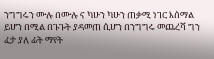ንግግሩን ሙሉ በሙሉ ና ካሁን ካሁን ጠቃሚ ነገር እሰማል ይሆን በሚል በጉጉት ያዳመጠ ሲሆን በንግግሩ መጨረሻ ግን ፈታ ያለ ፊት ማየት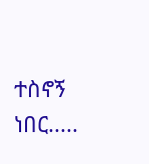ተስኖኝ ነበር.....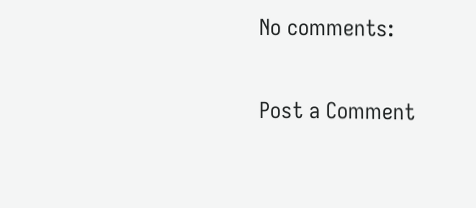No comments:

Post a Comment